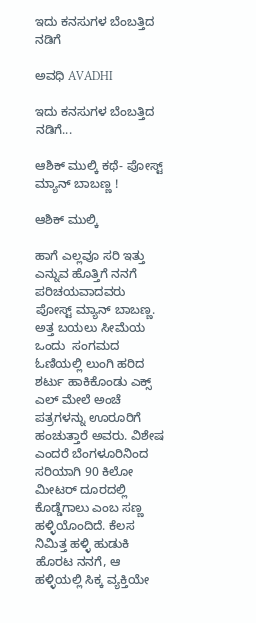ಇದು ಕನಸುಗಳ ಬೆಂಬತ್ತಿದ ನಡಿಗೆ‍

ಅವಧಿ AVADHI

ಇದು ಕನಸುಗಳ ಬೆಂಬತ್ತಿದ ನಡಿಗೆ...

ಆಶಿಕ್‌ ಮುಲ್ಕಿ ಕಥೆ- ಪೋಸ್ಟ್ ಮ್ಯಾನ್ ಬಾಬಣ್ಣ !

ಆಶಿಕ್‌ ಮುಲ್ಕಿ

ಹಾಗೆ ಎಲ್ಲವೂ ಸರಿ ಇತ್ತು ಎನ್ನುವ ಹೊತ್ತಿಗೆ ನನಗೆ ಪರಿಚಯವಾದವರು ಪೋಸ್ಟ್ ಮ್ಯಾನ್ ಬಾಬಣ್ಣ. ಅತ್ತ ಬಯಲು ಸೀಮೆಯ ಒಂದು  ಸಂಗಮದ ಓಣಿಯಲ್ಲಿ ಲುಂಗಿ ಹರಿದ ಶರ್ಟು ಹಾಕಿಕೊಂಡು ಎಕ್ಸ್ ಎಲ್ ಮೇಲೆ ಅಂಚೆ ಪತ್ರಗಳನ್ನು ಊರೂರಿಗೆ ಹಂಚುತ್ತಾರೆ ಅವರು. ವಿಶೇಷ ಎಂದರೆ ಬೆಂಗಳೂರಿನಿಂದ ಸರಿಯಾಗಿ 90 ಕಿಲೋ ಮೀಟರ್ ದೂರದಲ್ಲಿ ಕೊಡ್ಡೆಗಾಲು ಎಂಬ ಸಣ್ಣ ಹಳ್ಳಿಯೊಂದಿದೆ. ಕೆಲಸ ನಿಮಿತ್ತ ಹಳ್ಳಿ ಹುಡುಕಿ ಹೊರಟ ನನಗೆ, ಆ ಹಳ್ಳಿಯಲ್ಲಿ ಸಿಕ್ಕ ವ್ಯಕ್ತಿಯೇ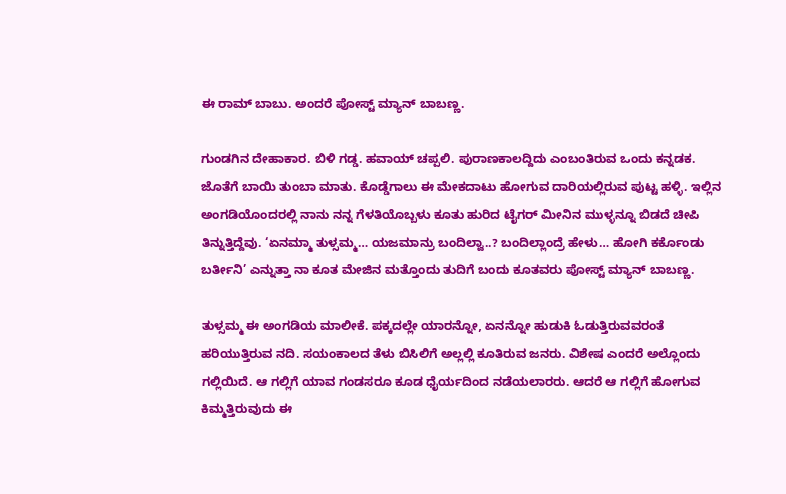ಈ ರಾಮ್ ಬಾಬು. ಅಂದರೆ ಪೋಸ್ಟ್ ಮ್ಯಾನ್ ಬಾಬಣ್ಣ.

ಗುಂಡಗಿನ ದೇಹಾಕಾರ. ಬಿಳಿ ಗಡ್ಡ. ಹವಾಯ್ ಚಪ್ಪಲಿ. ಪುರಾಣಕಾಲದ್ದಿದು ಎಂಬಂತಿರುವ ಒಂದು ಕನ್ನಡಕ. ಜೊತೆಗೆ ಬಾಯಿ ತುಂಬಾ ಮಾತು. ಕೊಡ್ಡೆಗಾಲು ಈ ಮೇಕದಾಟು ಹೋಗುವ ದಾರಿಯಲ್ಲಿರುವ ಪುಟ್ಟ ಹಳ್ಳಿ. ಇಲ್ಲಿನ ಅಂಗಡಿಯೊಂದರಲ್ಲಿ ನಾನು ನನ್ನ ಗೆಳತಿಯೊಬ್ಬಳು ಕೂತು ಹುರಿದ ಟೈಗರ್ ಮೀನಿನ ಮುಳ್ಳನ್ನೂ ಬಿಡದೆ ಚೀಪಿ ತಿನ್ನುತ್ತಿದ್ದೆವು. ‘ಏನಮ್ಮಾ ತುಳ್ಸಮ್ಮ… ಯಜಮಾನ್ರು ಬಂದಿಲ್ವಾ..? ಬಂದಿಲ್ಲಾಂದ್ರೆ ಹೇಳು… ಹೋಗಿ ಕರ್ಕೊಂಡು ಬರ್ತೀನಿ’ ಎನ್ನುತ್ತಾ ನಾ ಕೂತ ಮೇಜಿನ ಮತ್ತೊಂದು ತುದಿಗೆ ಬಂದು ಕೂತವರು ಪೋಸ್ಟ್ ಮ್ಯಾನ್ ಬಾಬಣ್ಣ.

ತುಳ್ಸಮ್ಮ ಈ ಅಂಗಡಿಯ ಮಾಲೀಕೆ. ಪಕ್ಕದಲ್ಲೇ ಯಾರನ್ನೋ, ಏನನ್ನೋ ಹುಡುಕಿ ಓಡುತ್ತಿರುವವರಂತೆ ಹರಿಯುತ್ತಿರುವ ನದಿ. ಸಯಂಕಾಲದ ತೆಳು ಬಿಸಿಲಿಗೆ ಅಲ್ಲಲ್ಲಿ ಕೂತಿರುವ ಜನರು. ವಿಶೇಷ ಎಂದರೆ ಅಲ್ಲೊಂದು ಗಲ್ಲಿಯಿದೆ. ಆ ಗಲ್ಲಿಗೆ ಯಾವ ಗಂಡಸರೂ ಕೂಡ ಧೈರ್ಯದಿಂದ ನಡೆಯಲಾರರು. ಆದರೆ ಆ ಗಲ್ಲಿಗೆ ಹೋಗುವ ಕಿಮ್ಮತ್ತಿರುವುದು ಈ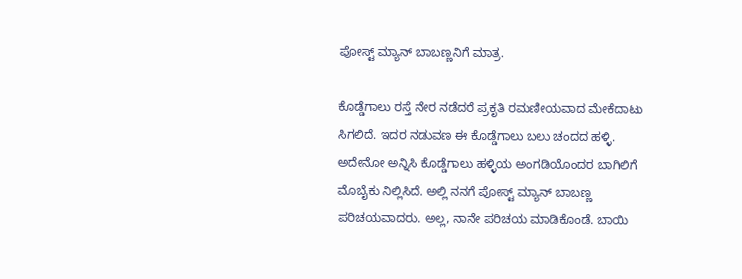ಪೋಸ್ಟ್ ಮ್ಯಾನ್ ಬಾಬಣ್ಣನಿಗೆ ಮಾತ್ರ.

ಕೊಡ್ಡೆಗಾಲು ರಸ್ತೆ ನೇರ ನಡೆದರೆ ಪ್ರಕೃತಿ ರಮಣೀಯವಾದ ಮೇಕೆದಾಟು ಸಿಗಲಿದೆ. ಇದರ ನಡುವಣ ಈ ಕೊಡ್ಡೆಗಾಲು ಬಲು ಚಂದದ ಹಳ್ಳಿ. ಅದೇನೋ ಅನ್ನಿಸಿ ಕೊಡ್ಡೆಗಾಲು ಹಳ್ಳಿಯ ಅಂಗಡಿಯೊಂದರ ಬಾಗಿಲಿಗೆ ಮೊಬೈಕು ನಿಲ್ಲಿಸಿದೆ. ಅಲ್ಲಿ ನನಗೆ ಪೋಸ್ಟ್ ಮ್ಯಾನ್ ಬಾಬಣ್ಣ ಪರಿಚಯವಾದರು. ಅಲ್ಲ, ನಾನೇ ಪರಿಚಯ ಮಾಡಿಕೊಂಡೆ. ಬಾಯಿ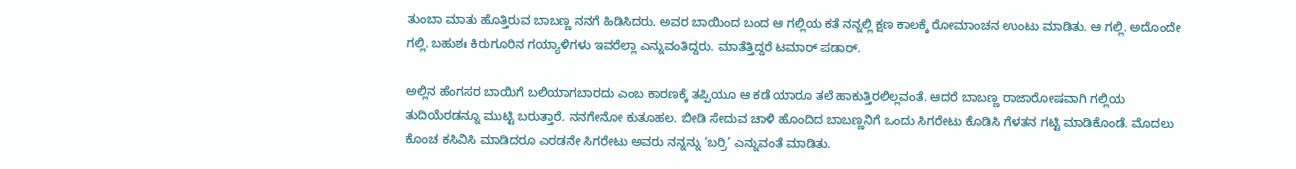ತುಂಬಾ ಮಾತು ಹೊತ್ತಿರುವ ಬಾಬಣ್ಣ ನನಗೆ ಹಿಡಿಸಿದರು. ಅವರ ಬಾಯಿಂದ ಬಂದ ಆ ಗಲ್ಲಿಯ ಕತೆ ನನ್ನಲ್ಲಿ ಕ್ಷಣ ಕಾಲಕ್ಕೆ ರೋಮಾಂಚನ ಉಂಟು ಮಾಡಿತು. ಆ ಗಲ್ಲಿ. ಅದೊಂದೇ ಗಲ್ಲಿ. ಬಹುಶಃ ಕಿರುಗೂರಿನ ಗಯ್ಯಾಳಿಗಳು ಇವರೆಲ್ಲಾ ಎನ್ನುವಂತಿದ್ದರು. ಮಾತೆತ್ತಿದ್ದರೆ ಟಮಾರ್ ಪಡಾರ್.

ಅಲ್ಲಿನ ಹೆಂಗಸರ ಬಾಯಿಗೆ ಬಲಿಯಾಗಬಾರದು ಎಂಬ ಕಾರಣಕ್ಕೆ ತಪ್ಪಿಯೂ ಆ ಕಡೆ ಯಾರೂ ತಲೆ ಹಾಕುತ್ತಿರಲಿಲ್ಲವಂತೆ. ಆದರೆ ಬಾಬಣ್ಣ ರಾಜಾರೋಷವಾಗಿ ಗಲ್ಲಿಯ ತುದಿಯೆರಡನ್ನೂ ಮುಟ್ಟಿ ಬರುತ್ತಾರೆ. ನನಗೇನೋ ಕುತೂಹಲ. ಬೀಡಿ ಸೇದುವ ಚಾಳಿ ಹೊಂದಿದ ಬಾಬಣ್ಣನಿಗೆ ಒಂದು ಸಿಗರೇಟು‌ ಕೊಡಿಸಿ ಗೆಳತನ ಗಟ್ಟಿ ಮಾಡಿಕೊಂಡೆ. ಮೊದಲು ಕೊಂಚ ಕಸಿವಿಸಿ ಮಾಡಿದರೂ ಎರಡನೇ ಸಿಗರೇಟು ಅವರು ನನ್ನನ್ನು ‘ಬರ್ರಿ’ ಎನ್ನುವಂತೆ ಮಾಡಿತು.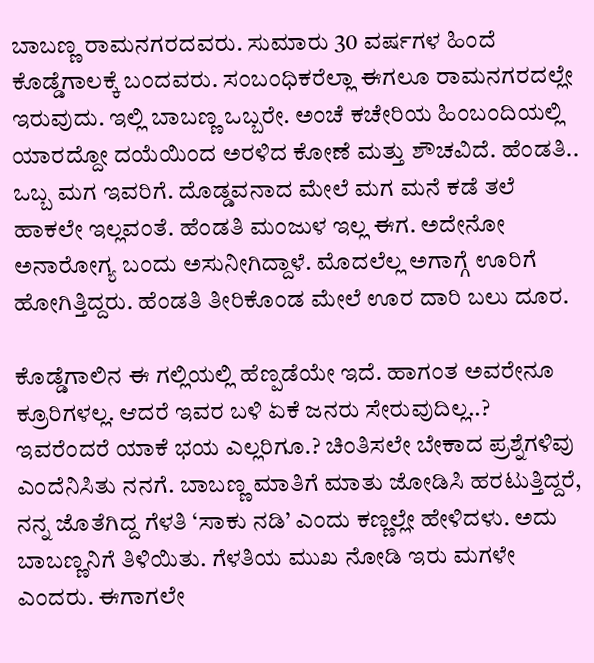ಬಾಬಣ್ಣ ರಾಮನಗರದವರು. ಸುಮಾರು 30 ವರ್ಷಗಳ ಹಿಂದೆ ಕೊಡ್ಡೆಗಾಲಕ್ಕೆ ಬಂದವರು. ಸಂಬಂಧಿಕರೆಲ್ಲಾ ಈಗಲೂ ರಾಮನಗರದಲ್ಲೇ ಇರುವುದು. ಇಲ್ಲಿ ಬಾಬಣ್ಣ ಒಬ್ಬರೇ. ಅಂಚೆ ಕಚೇರಿಯ ಹಿಂಬಂದಿಯಲ್ಲಿ ಯಾರದ್ದೋ ದಯೆಯಿಂದ ಅರಳಿದ‌ ಕೋಣೆ ಮತ್ತು ಶೌಚವಿದೆ. ಹೆಂಡತಿ.. ಒಬ್ಬ ಮಗ ಇವರಿಗೆ. ದೊಡ್ಡವನಾದ ಮೇಲೆ ಮಗ ಮನೆ ಕಡೆ ತಲೆ ಹಾಕಲೇ ಇಲ್ಲವಂತೆ. ಹೆಂಡತಿ‌ ಮಂಜುಳ ಇಲ್ಲ ಈಗ. ಅದೇನೋ ಅನಾರೋಗ್ಯ ಬಂದು ಅಸುನೀಗಿದ್ದಾಳೆ. ಮೊದಲೆಲ್ಲ ಅಗಾಗ್ಗೆ ಊರಿಗೆ ಹೋಗಿತ್ತಿದ್ದರು. ಹೆಂಡತಿ ತೀರಿಕೊಂಡ ಮೇಲೆ ಊರ ದಾರಿ ಬಲು ದೂರ.

ಕೊಡ್ಡೆಗಾಲಿನ ಈ ಗಲ್ಲಿಯಲ್ಲಿ ಹೆಣ್ಪಡೆಯೇ ಇದೆ. ಹಾಗಂತ ಅವರೇನೂ ಕ್ರೂರಿಗಳಲ್ಲ. ಆದರೆ ಇವರ ಬಳಿ ಏಕೆ ಜನರು ಸೇರುವುದಿಲ್ಲ..? ಇವರೆಂದರೆ ಯಾಕೆ ಭಯ ಎಲ್ಲರಿಗೂ.? ಚಿಂತಿಸಲೇ ಬೇಕಾದ ಪ್ರಶ್ನೆಗಳಿವು ಎಂದೆನಿಸಿತು ನನಗೆ. ಬಾಬಣ್ಣ ಮಾತಿಗೆ ಮಾತು ಜೋಡಿಸಿ ಹರಟುತ್ತಿದ್ದರೆ, ನನ್ನ ಜೊತೆಗಿದ್ದ ಗೆಳತಿ ‘ಸಾಕು ನಡಿ’ ಎಂದು ಕಣ್ಣಲ್ಲೇ ಹೇಳಿದಳು. ಅದು ಬಾಬಣ್ಣನಿಗೆ ತಿಳಿಯಿತು. ಗೆಳತಿಯ ಮುಖ ನೋಡಿ ಇರು ಮಗಳೇ ಎಂದರು. ಈಗಾಗಲೇ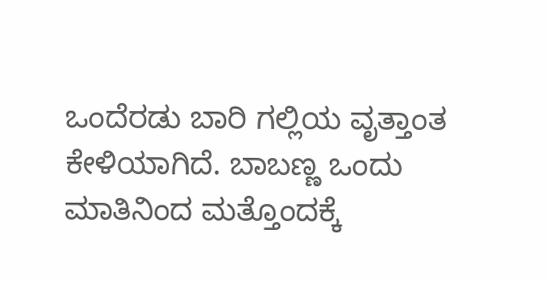ಒಂದೆರಡು ಬಾರಿ ಗಲ್ಲಿಯ ವೃತ್ತಾಂತ ಕೇಳಿಯಾಗಿದೆ. ಬಾಬಣ್ಣ ಒಂದು ಮಾತಿನಿಂದ ಮತ್ತೊಂದಕ್ಕೆ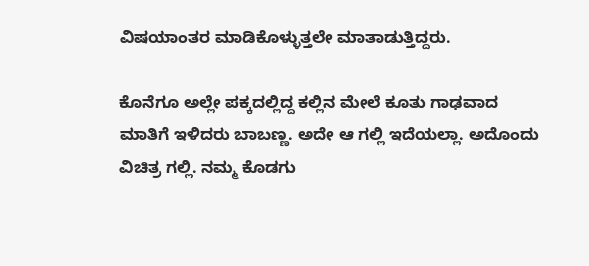ವಿಷಯಾಂತರ ಮಾಡಿಕೊಳ್ಳುತ್ತಲೇ ಮಾತಾಡುತ್ತಿದ್ದರು.

ಕೊನೆಗೂ ಅಲ್ಲೇ ಪಕ್ಕದಲ್ಲಿದ್ದ ಕಲ್ಲಿನ ಮೇಲೆ ಕೂತು ಗಾಢವಾದ ಮಾತಿಗೆ ಇಳಿದರು ಬಾಬಣ್ಣ. ಅದೇ ಆ ಗಲ್ಲಿ ಇದೆಯಲ್ಲಾ. ಅದೊಂದು ವಿಚಿತ್ರ ಗಲ್ಲಿ. ನಮ್ಮ ಕೊಡಗು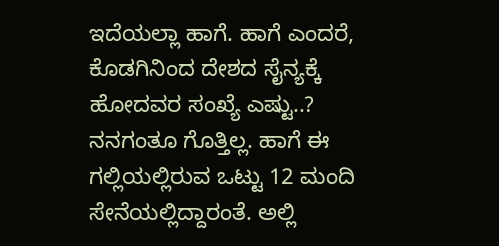ಇದೆಯಲ್ಲಾ ಹಾಗೆ. ಹಾಗೆ ಎಂದರೆ, ಕೊಡಗಿನಿಂದ ದೇಶದ ಸೈನ್ಯಕ್ಕೆ ಹೋದವರ ಸಂಖ್ಯೆ ಎಷ್ಟು..? ನನಗಂತೂ ಗೊತ್ತಿಲ್ಲ. ಹಾಗೆ ಈ ಗಲ್ಲಿಯಲ್ಲಿರುವ ಒಟ್ಟು 12 ಮಂದಿ ಸೇನೆಯಲ್ಲಿದ್ದಾರಂತೆ. ಅಲ್ಲಿ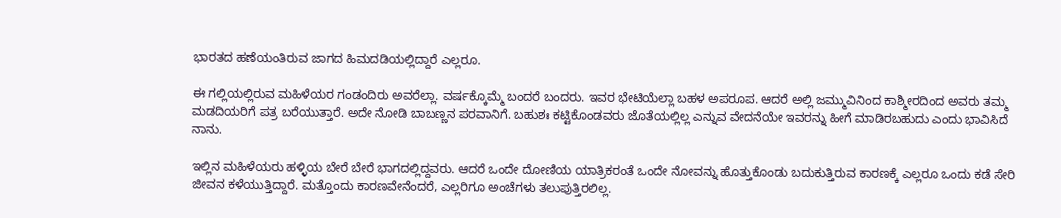ಭಾರತದ ಹಣೆಯಂತಿರುವ ಜಾಗದ ಹಿಮದಡಿಯಲ್ಲಿದ್ದಾರೆ ಎಲ್ಲರೂ.

ಈ ಗಲ್ಲಿಯಲ್ಲಿರುವ ಮಹಿಳೆಯರ ಗಂಡಂದಿರು ಅವರೆಲ್ಲಾ. ವರ್ಷಕ್ಕೊಮ್ಮೆ ಬಂದರೆ ಬಂದರು. ಇವರ ಭೇಟಿಯೆಲ್ಲಾ ಬಹಳ ಅಪರೂಪ. ಆದರೆ ಅಲ್ಲಿ ಜಮ್ಮುವಿನಿಂದ ಕಾಶ್ಮೀರದಿಂದ ಅವರು ತಮ್ಮ ಮಡದಿಯರಿಗೆ ಪತ್ರ ಬರೆಯುತ್ತಾರೆ. ಅದೇ ನೋಡಿ ಬಾಬಣ್ಣನ ಪರವಾನಿಗೆ. ಬಹುಶಃ ಕಟ್ಟಿಕೊಂಡವರು ಜೊತೆಯಲ್ಲಿಲ್ಲ ಎನ್ನುವ ವೇದನೆಯೇ ಇವರನ್ನು‌ ಹೀಗೆ ಮಾಡಿರಬಹುದು ಎಂದು ಭಾವಿಸಿದೆ ನಾನು.

ಇಲ್ಲಿನ ಮಹಿಳೆಯರು ಹಳ್ಳಿಯ ಬೇರೆ ಬೇರೆ ಭಾಗದಲ್ಲಿದ್ದವರು. ಆದರೆ ಒಂದೇ ದೋಣಿಯ ಯಾತ್ರಿಕರಂತೆ ಒಂದೇ ನೋವನ್ನು‌ ಹೊತ್ತುಕೊಂಡು ಬದುಕುತ್ತಿರುವ ಕಾರಣಕ್ಕೆ ಎಲ್ಲರೂ ಒಂದು ಕಡೆ ಸೇರಿ ಜೀವನ ಕಳೆಯುತ್ತಿದ್ದಾರೆ. ಮತ್ತೊಂದು ಕಾರಣವೇನೆಂದರೆ, ಎಲ್ಲರಿಗೂ ಅಂಚೆಗಳು ತಲುಪುತ್ತಿರಲಿಲ್ಲ.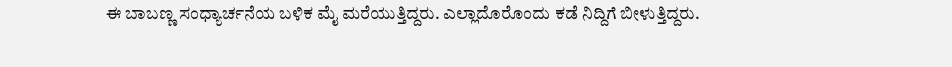ಈ ಬಾಬಣ್ಣ ಸಂಧ್ಯಾರ್ಚನೆಯ ಬಳಿಕ ಮೈ ಮರೆಯುತ್ತಿದ್ದರು. ಎಲ್ಲಾದೊರೊಂದು ಕಡೆ ನಿದ್ದಿಗೆ ಬೀಳುತ್ತಿದ್ದರು.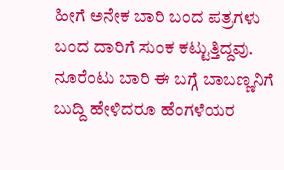ಹೀಗೆ ಅನೇಕ ಬಾರಿ ಬಂದ ಪತ್ರಗಳು ಬಂದ ದಾರಿಗೆ ಸುಂಕ ಕಟ್ಟುತ್ತಿದ್ದವು. ನೂರೆಂಟು ಬಾರಿ ಈ ಬಗ್ಗೆ ಬಾಬಣ್ಣನಿಗೆ ಬುದ್ದಿ ಹೇಳಿದರೂ ಹೆಂಗಳೆಯರ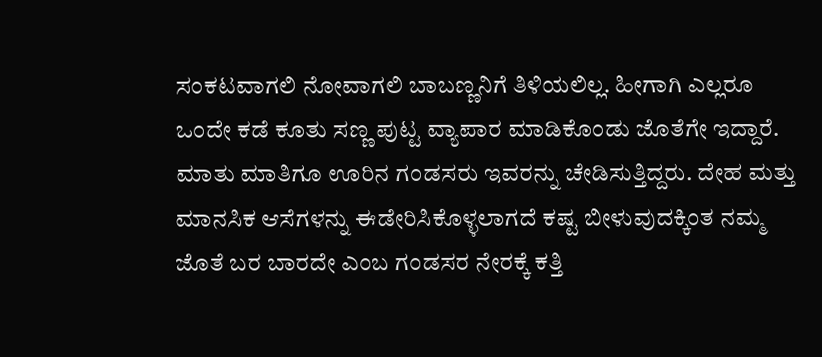ಸಂಕಟವಾಗಲಿ ನೋವಾಗಲಿ ಬಾಬಣ್ಣನಿಗೆ ತಿಳಿಯಲಿಲ್ಲ. ಹೀಗಾಗಿ ಎಲ್ಲರೂ ಒಂದೇ ಕಡೆ ಕೂತು ಸಣ್ಣ ಪುಟ್ಟ ವ್ಯಾಪಾರ ಮಾಡಿಕೊಂಡು‌ ಜೊತೆಗೇ ಇದ್ದಾರೆ. ಮಾತು ಮಾತಿಗೂ ಊರಿನ ಗಂಡಸರು ಇವರನ್ನು ಚೇಡಿಸುತ್ತಿದ್ದರು. ದೇಹ ಮತ್ತು ಮಾನಸಿಕ‌ ಆಸೆಗಳನ್ನು ಈಡೇರಿಸಿಕೊಳ್ಳಲಾಗದೆ ಕಷ್ಟ ಬೀಳುವುದಕ್ಕಿಂತ ನಮ್ಮ ಜೊತೆ ಬರ ಬಾರದೇ ಎಂಬ ಗಂಡಸರ ನೇರಕ್ಕೆ ಕತ್ತಿ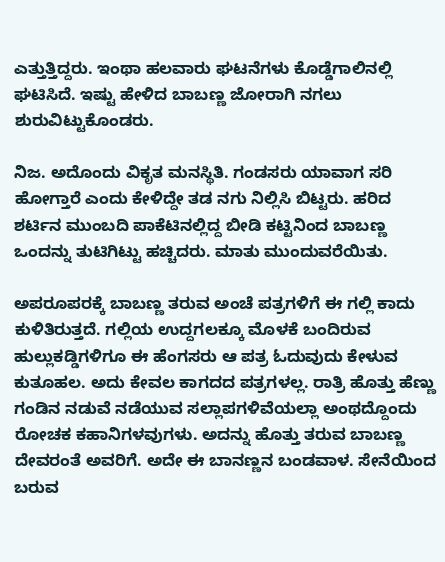ಎತ್ತುತ್ತಿದ್ದರು. ಇಂಥಾ ಹಲವಾರು ಘಟನೆಗಳು‌ ಕೊಡ್ಡೆಗಾಲಿನಲ್ಲಿ ಘಟಿಸಿದೆ. ಇಷ್ಟು ಹೇಳಿದ ಬಾಬಣ್ಣ ಜೋರಾಗಿ ನಗಲು ಶುರುವಿಟ್ಟುಕೊಂಡರು.

ನಿಜ. ಅದೊಂದು ವಿಕೃತ ಮನಸ್ಥಿತಿ. ಗಂಡಸರು ಯಾವಾಗ ಸರಿ ಹೋಗ್ತಾರೆ ಎಂದು ಕೇಳಿದ್ದೇ ತಡ ನಗು ನಿಲ್ಲಿಸಿ ಬಿಟ್ಟರು. ಹರಿದ ಶರ್ಟಿನ ಮುಂಬದಿ ಪಾಕೆಟಿನಲ್ಲಿದ್ದ ಬೀಡಿ‌ ಕಟ್ಟಿನಿಂದ ಬಾಬಣ್ಣ ಒಂದನ್ನು‌ ತುಟಿಗಿಟ್ಟು ಹಚ್ಚಿದರು. ಮಾತು ಮುಂದುವರೆಯಿತು.

ಅಪರೂಪರಕ್ಕೆ ಬಾಬಣ್ಣ ತರುವ ಅಂಚೆ ಪತ್ರಗಳಿಗೆ ಈ ಗಲ್ಲಿ ಕಾದು ಕುಳಿತಿರುತ್ತದೆ. ಗಲ್ಲಿಯ ಉದ್ದಗಲಕ್ಕೂ ಮೊಳಕೆ ಬಂದಿರುವ ಹುಲ್ಲುಕಡ್ಡಿಗಳಿಗೂ ಈ ಹೆಂಗಸರು ಆ ಪತ್ರ ಓದುವುದು ಕೇಳುವ ಕುತೂಹಲ. ಅದು ಕೇವಲ ಕಾಗದದ ಪತ್ರಗಳಲ್ಲ. ರಾತ್ರಿ ಹೊತ್ತು ಹೆಣ್ಣು ಗಂಡಿನ ನಡುವೆ ನಡೆಯುವ ಸಲ್ಲಾಪಗಳಿವೆಯಲ್ಲಾ ಅಂಥದ್ದೊಂದು ರೋಚಕ‌ ಕಹಾನಿಗಳವುಗಳು. ಅದನ್ನು ಹೊತ್ತು ತರುವ ಬಾಬಣ್ಣ ದೇವರಂತೆ ಅವರಿಗೆ. ಅದೇ ಈ ಬಾನಣ್ಣನ ಬಂಡವಾಳ. ಸೇನೆಯಿಂದ ಬರುವ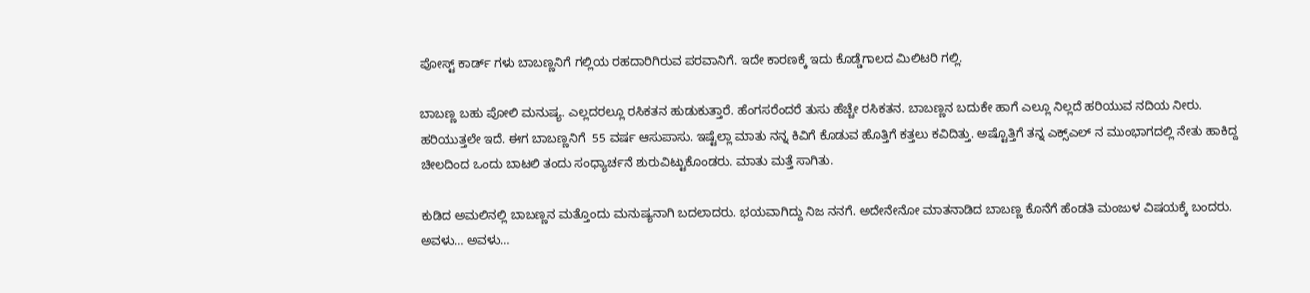ಪೋಸ್ಟ್ ಕಾರ್ಡ್ ಗಳು ಬಾಬಣ್ಣನಿಗೆ ಗಲ್ಲಿಯ ರಹದಾರಿಗಿರುವ ಪರವಾನಿಗೆ. ಇದೇ ಕಾರಣಕ್ಕೆ ಇದು‌ ಕೊಡ್ಡೆಗಾಲದ ಮಿಲಿಟರಿ ಗಲ್ಲಿ.

ಬಾಬಣ್ಣ ಬಹು ಪೋಲಿ ಮನುಷ್ಯ. ಎಲ್ಲದರಲ್ಲೂ ರಸಿಕತನ ಹುಡುಕುತ್ತಾರೆ. ಹೆಂಗಸರೆಂದರೆ ತುಸು ಹೆಚ್ಚೇ ರಸಿಕತನ. ಬಾಬಣ್ಣನ ಬದುಕೇ ಹಾಗೆ ಎಲ್ಲೂ ನಿಲ್ಲದೆ ಹರಿಯುವ ನದಿಯ‌ ನೀರು. ಹರಿಯುತ್ತಲೇ ಇದೆ. ಈಗ ಬಾಬಣ್ಣನಿಗೆ  55 ವರ್ಷ ಆಸುಪಾಸು. ಇಷ್ಟೆಲ್ಲಾ ಮಾತು ನನ್ನ ಕಿವಿಗೆ ಕೊಡುವ ಹೊತ್ತಿಗೆ ಕತ್ತಲು ಕವಿದಿತ್ತು. ಅಷ್ಟೊತ್ತಿಗೆ ತನ್ನ ಎಕ್ಸ್‌ಎಲ್ ನ ಮುಂಭಾಗದಲ್ಲಿ ನೇತು ಹಾಕಿದ್ದ ಚೀಲದಿಂದ ಒಂದು ಬಾಟಲಿ ತಂದು ಸಂಧ್ಯಾರ್ಚನೆ ಶುರುವಿಟ್ಟುಕೊಂಡರು. ಮಾತು ಮತ್ತೆ ಸಾಗಿತು.

ಕುಡಿದ ಅಮಲಿನಲ್ಲಿ ಬಾಬಣ್ಣನ ಮತ್ತೊಂದು ಮನುಷ್ಯನಾಗಿ ಬದಲಾದರು. ಭಯವಾಗಿದ್ದು ನಿಜ ನನಗೆ. ಅದೇನೇನೋ ಮಾತನಾಡಿದ ಬಾಬಣ್ಣ ಕೊನೆಗೆ ಹೆಂಡತಿ ಮಂಜುಳ ವಿಷಯಕ್ಕೆ ಬಂದರು. ಅವಳು… ಅವಳು…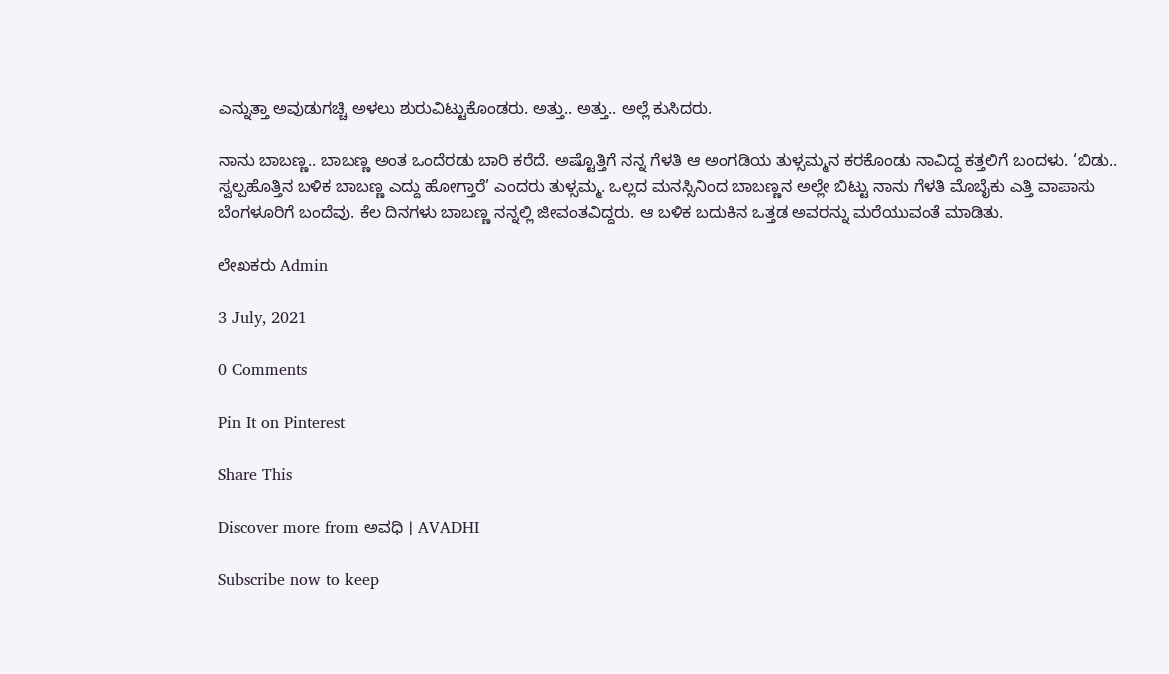ಎನ್ನುತ್ತಾ ಅವುಡುಗಚ್ಚಿ ಅಳಲು ಶುರುವಿಟ್ಟುಕೊಂಡರು. ಅತ್ತು.. ಅತ್ತು.. ಅಲ್ಲೆ ಕುಸಿದರು.

ನಾನು ಬಾಬಣ್ಣ.. ಬಾಬಣ್ಣ ಅಂತ ಒಂದೆರಡು ಬಾರಿ ಕರೆದೆ. ಅಷ್ಟೊತ್ತಿಗೆ ನನ್ನ ಗೆಳತಿ ಆ ಅಂಗಡಿಯ ತುಳ್ಸಮ್ಮನ ಕರಕೊಂಡು ನಾವಿದ್ದ ಕತ್ತಲಿಗೆ ಬಂದಳು. ‘ಬಿಡು.. ಸ್ವಲ್ಪ‌ಹೊತ್ತಿನ ಬಳಿಕ‌ ಬಾಬಣ್ಣ ಎದ್ದು ಹೋಗ್ತಾರೆ’ ಎಂದರು ತುಳ್ಸಮ್ಮ. ಒಲ್ಲದ ಮನಸ್ಸಿನಿಂದ ಬಾಬಣ್ಣನ ಅಲ್ಲೇ ಬಿಟ್ಟು ನಾನು ಗೆಳತಿ ಮೊಬೈಕು ಎತ್ತಿ ವಾಪಾಸು ಬೆಂಗಳೂರಿಗೆ ಬಂದೆವು. ಕೆಲ ದಿನಗಳು ಬಾಬಣ್ಣ ನನ್ನಲ್ಲಿ‌ ಜೀವಂತವಿದ್ದರು. ಆ ಬಳಿಕ‌ ಬದುಕಿನ ಒತ್ತಡ ಅವರನ್ನು ಮರೆಯುವಂತೆ ಮಾಡಿತು.

ಲೇಖಕರು Admin

3 July, 2021

0 Comments

Pin It on Pinterest

Share This

Discover more from ಅವಧಿ । AVADHI

Subscribe now to keep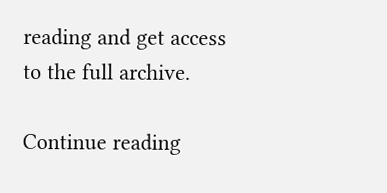reading and get access to the full archive.

Continue reading